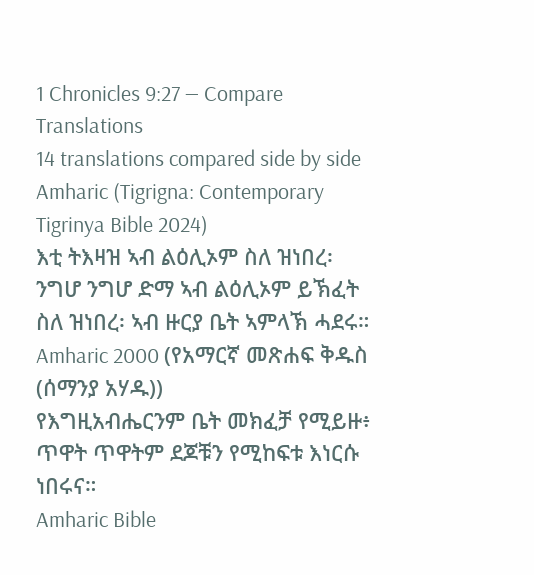1 Chronicles 9:27 — Compare Translations
14 translations compared side by side
Amharic (Tigrigna: Contemporary Tigrinya Bible 2024)
እቲ ትእዛዝ ኣብ ልዕሊኦም ስለ ዝነበረ፡ ንግሆ ንግሆ ድማ ኣብ ልዕሊኦም ይኽፈት ስለ ዝነበረ፡ ኣብ ዙርያ ቤት ኣምላኽ ሓደሩ።
Amharic 2000 (የአማርኛ መጽሐፍ ቅዱስ (ሰማንያ አሃዱ))
የእግዚአብሔርንም ቤት መክፈቻ የሚይዙ፥ ጥዋት ጥዋትም ደጆቹን የሚከፍቱ እነርሱ ነበሩና።
Amharic Bible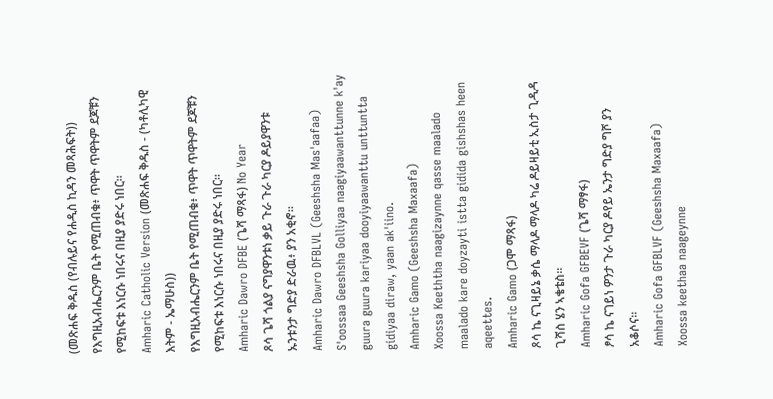(መጽሐፍ ቅዱስ (የብሉይና የሐዲስ ኪዳን መጻሕፍት))
የእግዚአብሔርንም ቤት የሚጠብቁ፥ ጥዋት ጥዋትም ደጆቹን የሚከፍቱ እነርሱ ነበሩና በዚያ ያድሩ ነበር።
Amharic Catholic Version (መጽሐፍ ቅዱስ - (ካቶሊካዊ እትም - ኤማሁስ))
የእግዚአብሔርንም ቤት የሚጠብቁ፥ ጥዋት ጥዋትም ደጆቹን የሚከፍቱ እነርሱ ነበሩና በዚያ ያድሩ ነበር።
Amharic Dawro DFBE (ጌሻ ማጻፋ) No Year
ጾሳ ጌሻ ጎልያ ናግያዋንቱነ ቃይ ጉራ ጉራ ካርያ ዶይያዋንቱ ኡንቱንታ ግድያ ድራዉ፥ ያን አቂኖ።
Amharic Dawro DFBLVL (Geeshsha Mas'aafaa)
S'oossaa Geeshsha Golliyaa naagiyaawanttunne k'ay guura guura kariyaa dooyiyaawanttu unttuntta gidiyaa diraw, yaan ak'iino.
Amharic Gamo (Geeshsha Maxaafa)
Xoossa Keeththa naagizaynne qasse maalado maalado kare doyzayti istta gidida gishshas heen aqeettes.
Amharic Gamo (ጋሞ ማጻፋ)
ጾሳ ኬ ናጊዛይኔ ቃሴ ማላዶ ማላዶ ካሬ ዶይዛይቲ ኢስታ ጊዲዳ ጊሻስ ሄን ኣቄቴስ።
Amharic Gofa GFBEVF (ጌሻ ማፃፋ)
ፆሳ ኬ ናገይነ ዎንታ ጉራ ካርያ ዶየይ ኤንታ ግድያ ግሾ ያን አቆሶና።
Amharic Gofa GFBLVF (Geeshsha Maxaafa)
Xoossa keethaa naageynne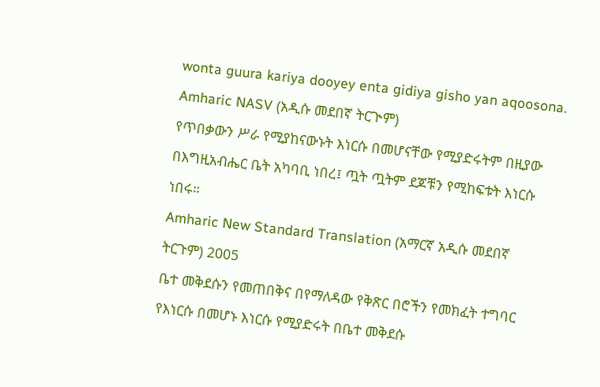wonta guura kariya dooyey enta gidiya gisho yan aqoosona.
Amharic NASV (አዲሱ መደበኛ ትርጒም)
የጥበቃውን ሥራ የሚያከናውኑት እነርሱ በመሆናቸው የሚያድሩትም በዚያው በእግዚአብሔር ቤት አካባቢ ነበረ፤ ጧት ጧትም ደጆቹን የሚከፍቱት እነርሱ ነበሩ።
Amharic New Standard Translation (አማርኛ አዲሱ መደበኛ ትርጉም) 2005
ቤተ መቅደሱን የመጠበቅና በየማለዳው የቅጽር በሮችን የመክፈት ተግባር የእነርሱ በመሆኑ እነርሱ የሚያድሩት በቤተ መቅደሱ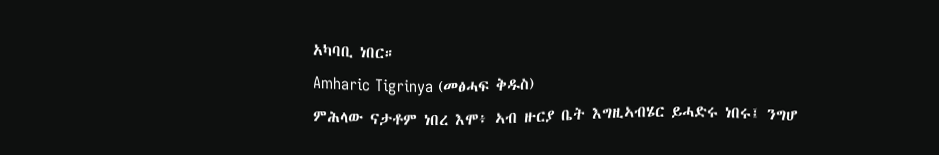አካባቢ ነበር።
Amharic Tigrinya (መፅሓፍ ቅዱስ)
ምሕላው ናታቶም ነበረ እሞ፥ ኣብ ዙርያ ቤት እግዚኣብሄር ይሓድሩ ነበሩ፤ ንግሆ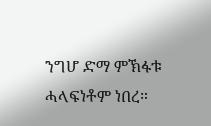ንግሆ ድማ ምኽፋቱ ሓላፍነቶም ነበረ።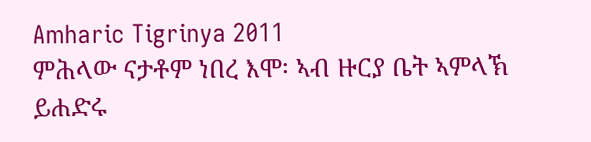Amharic Tigrinya 2011
ምሕላው ናታቶም ነበረ እሞ፡ ኣብ ዙርያ ቤት ኣምላኽ ይሐድሩ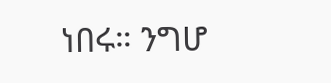ነበሩ። ንግሆ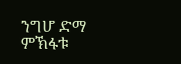ንግሆ ድማ ምኽፋቱ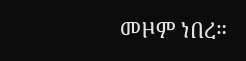መዞም ነበረ።